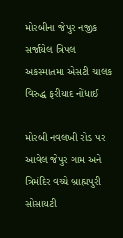મોરબીના જેપુર નજીક સર્જાયેલ ત્રિપલ અકસ્માતમા એસટી ચાલક વિરુદ્ધ ફરીયાદ નોંધાઈ

મોરબી નવલખી રોડ પર આવેલ જેપુર ગામ અને ત્રિમંદિર વચ્ચે બ્રાહ્મપુરી સોસાયટી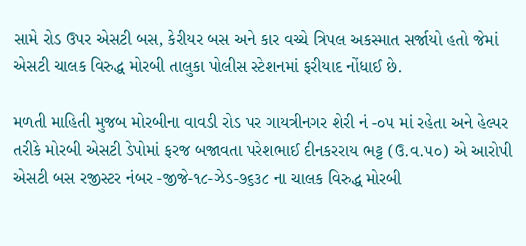સામે રોડ ઉપર એસટી બસ, કેરીયર બસ અને કાર વચ્ચે ત્રિપલ અકસ્માત સર્જાયો હતો જેમાં એસટી ચાલક વિરુદ્ધ મોરબી તાલુકા પોલીસ સ્ટેશનમાં ફરીયાદ નોંધાઈ છે.

મળતી માહિતી મુજબ મોરબીના વાવડી રોડ પર ગાયત્રીનગર શેરી નં -૦૫ માં રહેતા અને હેલ્પર તરીકે મોરબી એસટી ડેપોમાં ફરજ બજાવતા પરેશભાઈ દીનકરરાય ભટ્ટ (ઉ.વ.૫૦) એ આરોપી એસટી બસ રજીસ્ટર નંબર -જીજે-૧૮-ઝેડ-૭૬૩૮ ના ચાલક વિરુદ્ધ મોરબી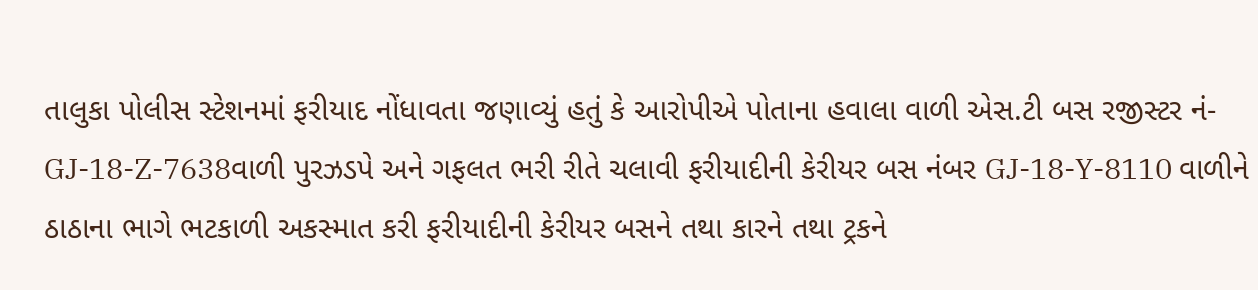તાલુકા પોલીસ સ્ટેશનમાં ફરીયાદ નોંધાવતા જણાવ્યું હતું કે આરોપીએ પોતાના હવાલા વાળી એસ.ટી બસ રજીસ્ટર નં- GJ-18-Z-7638વાળી પુરઝડપે અને ગફલત ભરી રીતે ચલાવી ફરીયાદીની કેરીયર બસ નંબર GJ-18-Y-8110 વાળીને ઠાઠાના ભાગે ભટકાળી અકસ્માત કરી ફરીયાદીની કેરીયર બસને તથા કારને તથા ટ્રકને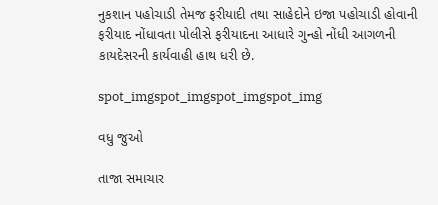નુકશાન પહોચાડી તેમજ ફરીયાદી તથા સાહેદોને ઇજા પહોચાડી હોવાની ફરીયાદ નોંધાવતા પોલીસે ફરીયાદના આધારે ગુન્હો નોંધી આગળની કાયદેસરની કાર્યવાહી હાથ ધરી છે.

spot_imgspot_imgspot_imgspot_img

વધુ જુઓ

તાજા સમાચાર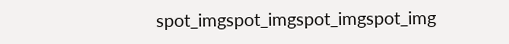spot_imgspot_imgspot_imgspot_img